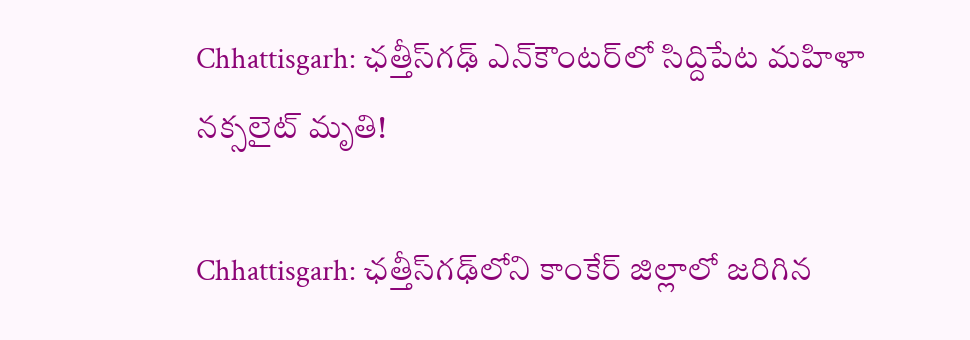Chhattisgarh: ఛత్తీస్‌గఢ్‌ ఎన్‌కౌంటర్‌లో సిద్దిపేట మహిళా నక్సలైట్ మృతి!

Chhattisgarh: ఛత్తీస్‌గఢ్‌లోని కాంకేర్ జిల్లాలో జరిగిన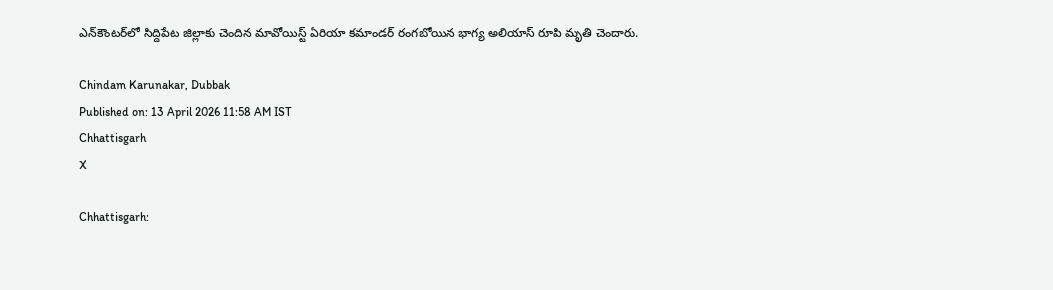ఎన్‌కౌంటర్‌లో సిద్దిపేట జిల్లాకు చెందిన మావోయిస్ట్ ఏరియా కమాండర్ రంగబోయిన భాగ్య అలియాస్ రూపి మృతి చెందారు.

Chindam Karunakar, Dubbak
Published on: 13 April 2026 11:58 AM IST
Chhattisgarh
X

Chhattisgarh: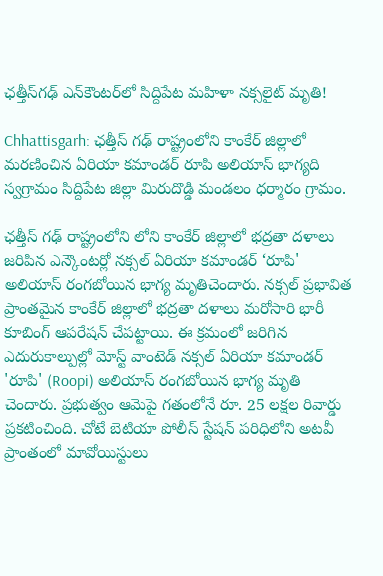ఛత్తీస్‌గఢ్‌ ఎన్‌కౌంటర్‌లో సిద్దిపేట మహిళా నక్సలైట్ మృతి!

Chhattisgarh: ఛత్తీస్ గఢ్ రాష్ట్రంలోని కాంకేర్ జిల్లాలో మరణించిన ఏరియా కమాండర్ రూపి అలియాస్ భాగ్యది స్వగ్రామం సిద్దిపేట జిల్లా మిరుదొడ్డి మండలం ధర్మారం గ్రామం.

ఛత్తీస్ గఢ్ రాష్ట్రంలోని లోని కాంకేర్ జిల్లాలో భద్రతా దళాలు జరిపిన ఎన్కౌంటర్లో నక్సల్ ఏరియా కమాండర్ ‘రూపి' అలియాస్ రంగబోయిన భాగ్య మృతిచెందారు. నక్సల్ ప్రభావిత ప్రాంతమైన కాంకేర్ జిల్లాలో భద్రతా దళాలు మరోసారి భారీ కూబింగ్ ఆపరేషన్ చేపట్టాయి. ఈ క్రమంలో జరిగిన ఎదురుకాల్పుల్లో మోస్ట్ వాంటెడ్ నక్సల్ ఏరియా కమాండర్ 'రూపి' (Roopi) అలియాస్ రంగబోయిన భాగ్య మృతి చెందారు. ప్రభుత్వం ఆమెపై గతంలోనే రూ. 25 లక్షల రివార్డు ప్రకటించింది. చోటే బెటియా పోలీస్ స్టేషన్ పరిధిలోని అటవీ ప్రాంతంలో మావోయిస్టులు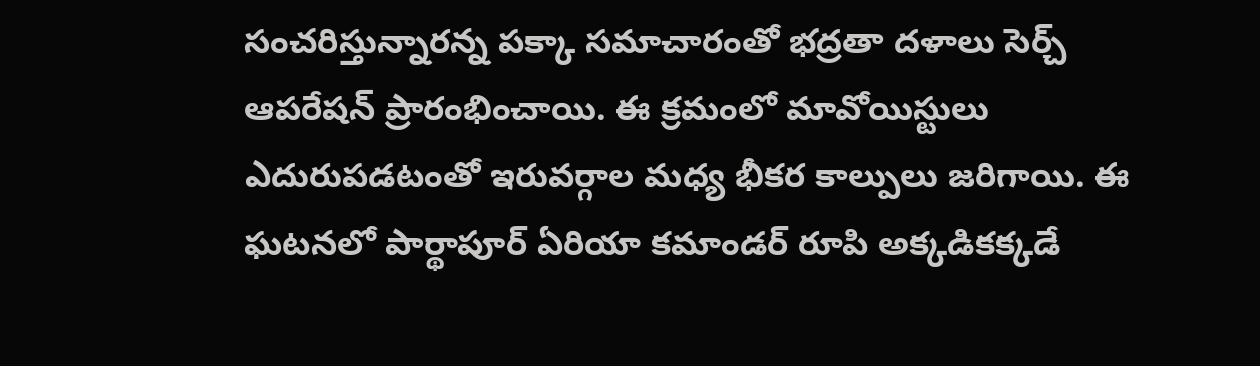సంచరిస్తున్నారన్న పక్కా సమాచారంతో భద్రతా దళాలు సెర్చ్ ఆపరేషన్ ప్రారంభించాయి. ఈ క్రమంలో మావోయిస్టులు ఎదురుపడటంతో ఇరువర్గాల మధ్య భీకర కాల్పులు జరిగాయి. ఈ ఘటనలో పార్థాపూర్ ఏరియా కమాండర్ రూపి అక్కడికక్కడే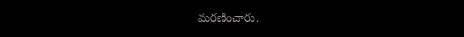మరణించారు.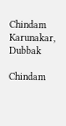Chindam Karunakar, Dubbak

Chindam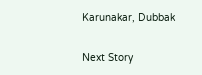Karunakar, Dubbak

Next Story